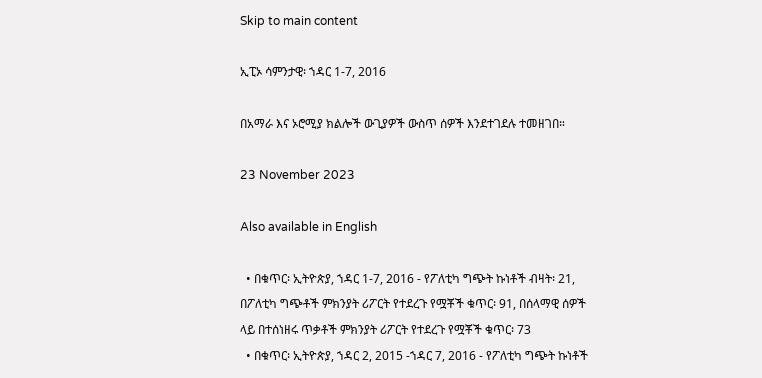Skip to main content

ኢፒኦ ሳምንታዊ፡ ኀዳር 1-7, 2016

በአማራ እና ኦሮሚያ ክልሎች ውጊያዎች ውስጥ ሰዎች እንደተገደሉ ተመዘገበ።

23 November 2023

Also available in English

  • በቁጥር፡ ኢትዮጵያ, ኀዳር 1-7, 2016 - የፖለቲካ ግጭት ኩነቶች ብዛት፡ 21, በፖለቲካ ግጭቶች ምክንያት ሪፖርት የተደረጉ የሟቾች ቁጥር፡ 91, በሰላማዊ ሰዎች ላይ በተሰነዘሩ ጥቃቶች ምክንያት ሪፖርት የተደረጉ የሟቾች ቁጥር፡ 73
  • በቁጥር፡ ኢትዮጵያ, ኀዳር 2, 2015 -ኀዳር 7, 2016 - የፖለቲካ ግጭት ኩነቶች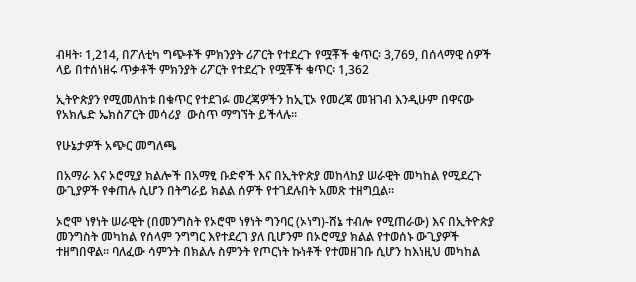ብዛት፡ 1,214, በፖለቲካ ግጭቶች ምክንያት ሪፖርት የተደረጉ የሟቾች ቁጥር፡ 3,769, በሰላማዊ ሰዎች ላይ በተሰነዘሩ ጥቃቶች ምክንያት ሪፖርት የተደረጉ የሟቾች ቁጥር፡ 1,362

ኢትዮጵያን የሚመለከቱ በቁጥር የተደገፉ መረጃዎችን ከኢፒኦ የመረጃ መዝገብ እንዲሁም በዋናው የአክሌድ ኤክስፖርት መሳሪያ  ውስጥ ማግኘት ይችላሉ።

የሁኔታዎች አጭር መግለጫ

በአማራ እና ኦሮሚያ ክልሎች በአማፂ ቡድኖች እና በኢትዮጵያ መከላከያ ሠራዊት መካከል የሚደረጉ ውጊያዎች የቀጠሉ ሲሆን በትግራይ ክልል ሰዎች የተገደሉበት አመጽ ተዘግቧል።

ኦሮሞ ነፃነት ሠራዊት (በመንግስት የኦሮሞ ነፃነት ግንባር (ኦነግ)-ሸኔ ተብሎ የሚጠራው) እና በኢትዮጵያ መንግስት መካከል የሰላም ንግግር እየተደረገ ያለ ቢሆንም በኦሮሚያ ክልል የተወሰኑ ውጊያዎች ተዘግበዋል። ባለፈው ሳምንት በክልሉ ስምንት የጦርነት ኩነቶች የተመዘገቡ ሲሆን ከእነዚህ መካከል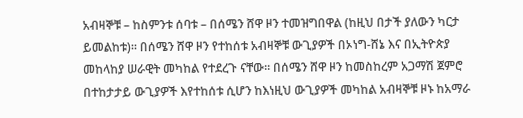አብዛኞቹ – ከስምንቱ ሰባቱ – በሰሜን ሸዋ ዞን ተመዝግበዋል (ከዚህ በታች ያለውን ካርታ ይመልከቱ)። በሰሜን ሸዋ ዞን የተከሰቱ አብዛኞቹ ውጊያዎች በኦነግ-ሸኔ እና በኢትዮጵያ መከላከያ ሠራዊት መካከል የተደረጉ ናቸው። በሰሜን ሸዋ ዞን ከመስከረም አጋማሽ ጀምሮ በተከታታይ ውጊያዎች እየተከሰቱ ሲሆን ከእነዚህ ውጊያዎች መካከል አብዛኞቹ ዞኑ ከአማራ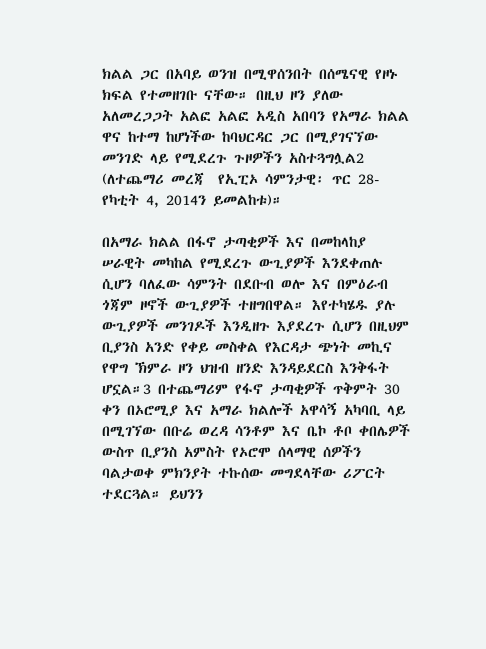ክልል ጋር በአባይ ወንዝ በሚዋሰንበት በሰሜናዊ የዞኑ ክፍል የተመዘገቡ ናቸው። በዚህ ዞን ያለው አለመረጋጋት አልፎ አልፎ አዲስ አበባን የአማራ ክልል ዋና ከተማ ከሆነችው ከባህርዳር ጋር በሚያገናኘው መንገድ ላይ የሚደረጉ ጉዞዎችን አስተጓግሏል2 (ለተጨማሪ መረጃ  የኢፒኦ ሳምንታዊ፡ ጥር 28-የካቲት 4, 2014ን ይመልከቱ)።

በአማራ ክልል በፋኖ ታጣቂዎች እና በመከላከያ ሠራዊት መካከል የሚደረጉ ውጊያዎች እንደቀጠሉ ሲሆን ባለፈው ሳምንት በደቡብ ወሎ እና በምዕራብ ጎጃም ዞኖች ውጊያዎች ተዘግበዋል። እየተካሄዱ ያሉ ውጊያዎች መንገዶች እንዲዘጉ እያደረጉ ሲሆን በዚህም ቢያንስ አንድ የቀይ መስቀል የእርዳታ ጭነት መኪና የዋግ ኽምራ ዞን ህዝብ ዘንድ እንዳይደርስ እንቅፋት ሆኗል።3 በተጨማሪም የፋኖ ታጣቂዎች ጥቅምት 30 ቀን በኦሮሚያ እና አማራ ክልሎች አዋሳኝ አካባቢ ላይ በሚገኘው በቡሬ ወረዳ ሳንቶም እና ቤኮ ቶቦ ቀበሌዎች ውስጥ ቢያንስ አምስት የኦሮሞ ሰላማዊ ሰዎችን ባልታወቀ ምክንያት ተኩሰው መግደላቸው ሪፖርት ተደርጓል። ይህንን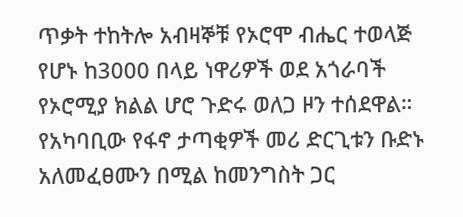ጥቃት ተከትሎ አብዛኞቹ የኦሮሞ ብሔር ተወላጅ የሆኑ ከ3000 በላይ ነዋሪዎች ወደ አጎራባች የኦሮሚያ ክልል ሆሮ ጉድሩ ወለጋ ዞን ተሰደዋል። የአካባቢው የፋኖ ታጣቂዎች መሪ ድርጊቱን ቡድኑ አለመፈፀሙን በሚል ከመንግስት ጋር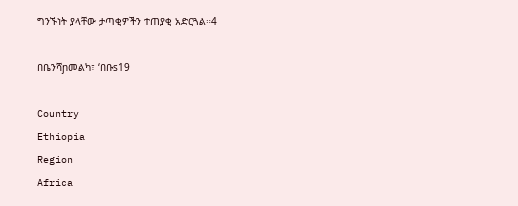ግንኙነት ያላቸው ታጣቂዎችን ተጠያቂ አድርጓል።4

በቤንሻɲመልካ፣ ‘በቡs19

Country
Ethiopia
Region
Africa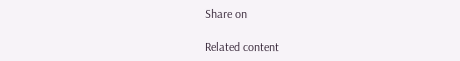Share on

Related content